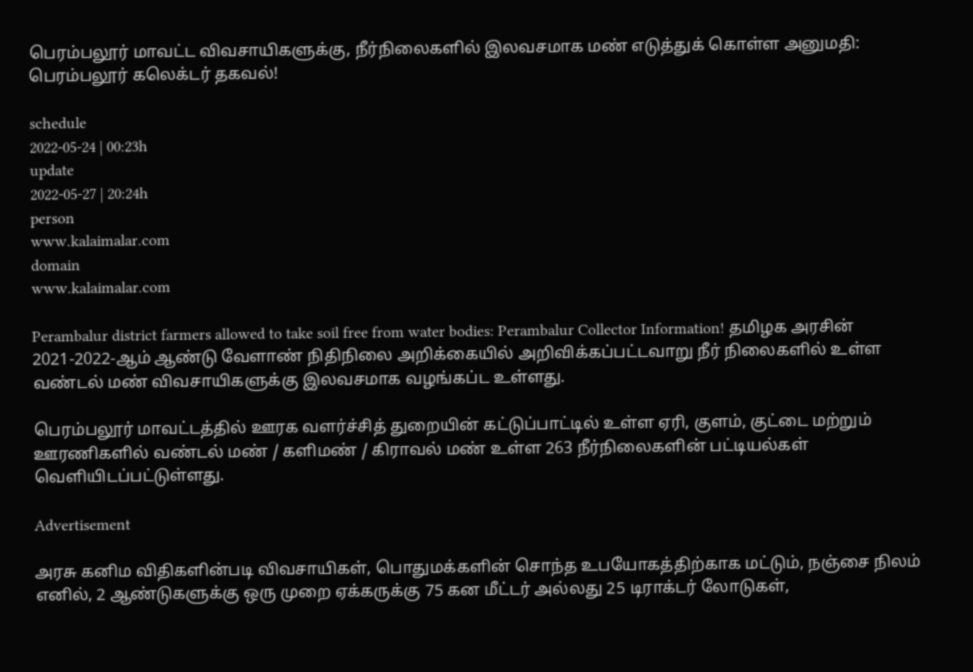பெரம்பலூர் மாவட்ட விவசாயிகளுக்கு, நீர்நிலைகளில் இலவசமாக மண் எடுத்துக் கொள்ள அனுமதி: பெரம்பலூர் கலெக்டர் தகவல்!

schedule
2022-05-24 | 00:23h
update
2022-05-27 | 20:24h
person
www.kalaimalar.com
domain
www.kalaimalar.com

Perambalur district farmers allowed to take soil free from water bodies: Perambalur Collector Information! தமிழக அரசின் 2021-2022-ஆம் ஆண்டு வேளாண் நிதிநிலை அறிக்கையில் அறிவிக்கப்பட்டவாறு நீர் நிலைகளில் உள்ள வண்டல் மண் விவசாயிகளுக்கு இலவசமாக வழங்கப்ட உள்ளது.

பெரம்பலூர் மாவட்டத்தில் ஊரக வளர்ச்சித் துறையின் கட்டுப்பாட்டில் உள்ள ஏரி, குளம், குட்டை மற்றும் ஊரணிகளில் வண்டல் மண் / களிமண் / கிராவல் மண் உள்ள 263 நீர்நிலைகளின் பட்டியல்கள் வெளியிடப்பட்டுள்ளது.

Advertisement

அரசு கனிம விதிகளின்படி விவசாயிகள், பொதுமக்களின் சொந்த உபயோகத்திற்காக மட்டும், நஞ்சை நிலம் எனில், 2 ஆண்டுகளுக்கு ஒரு முறை ஏக்கருக்கு 75 கன மீட்டர் அல்லது 25 டிராக்டர் லோடுகள்,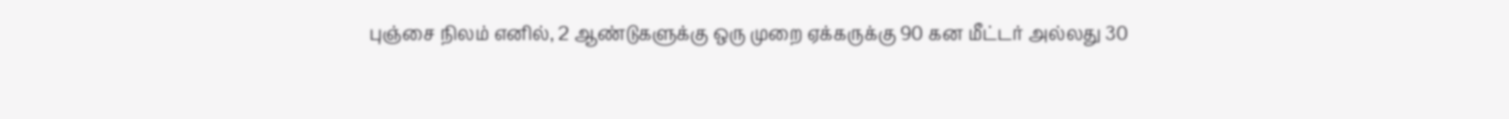புஞ்சை நிலம் எனில், 2 ஆண்டுகளுக்கு ஒரு முறை ஏக்கருக்கு 90 கன மீட்டர் அல்லது 30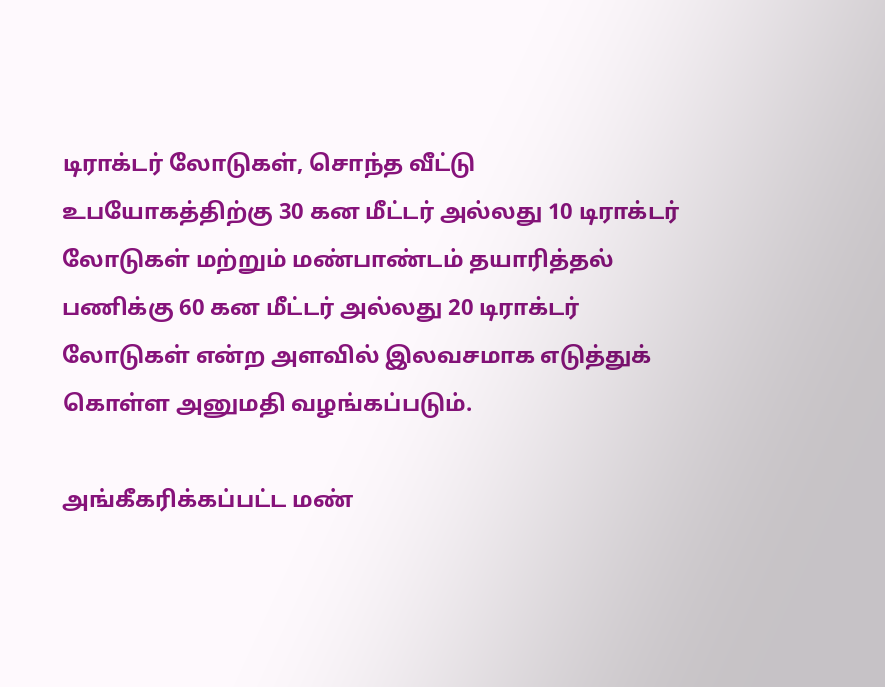டிராக்டர் லோடுகள், சொந்த வீட்டு உபயோகத்திற்கு 30 கன மீட்டர் அல்லது 10 டிராக்டர் லோடுகள் மற்றும் மண்பாண்டம் தயாரித்தல் பணிக்கு 60 கன மீட்டர் அல்லது 20 டிராக்டர் லோடுகள் என்ற அளவில் இலவசமாக எடுத்துக் கொள்ள அனுமதி வழங்கப்படும்.

அங்கீகரிக்கப்பட்ட மண்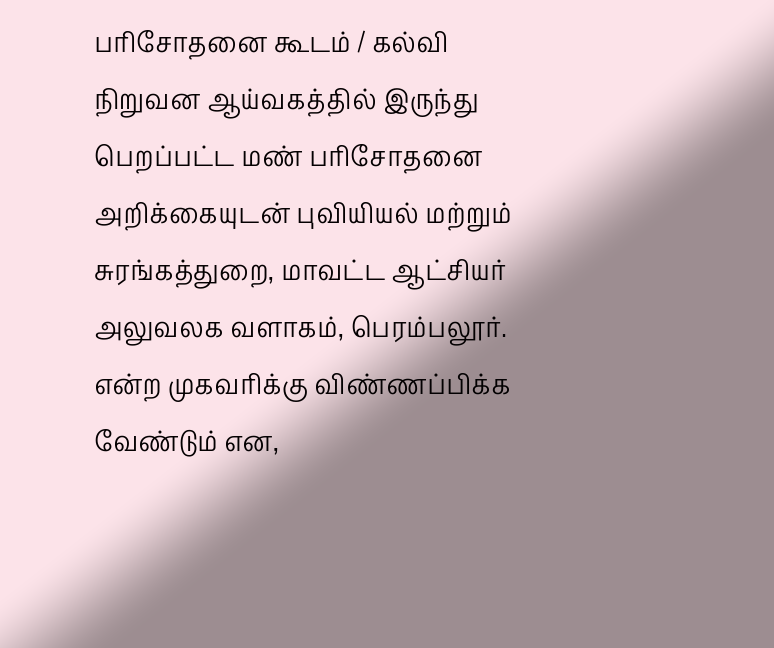பரிசோதனை கூடம் / கல்வி நிறுவன ஆய்வகத்தில் இருந்து பெறப்பட்ட மண் பரிசோதனை அறிக்கையுடன் புவியியல் மற்றும் சுரங்கத்துறை, மாவட்ட ஆட்சியர் அலுவலக வளாகம், பெரம்பலூர். என்ற முகவரிக்கு விண்ணப்பிக்க வேண்டும் என,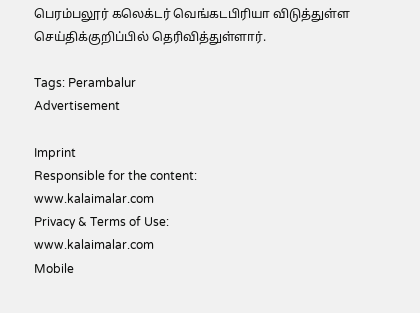பெரம்பலூர் கலெக்டர் வெங்கடபிரியா விடுத்துள்ள செய்திக்குறிப்பில் தெரிவித்துள்ளார்.

Tags: Perambalur
Advertisement

Imprint
Responsible for the content:
www.kalaimalar.com
Privacy & Terms of Use:
www.kalaimalar.com
Mobile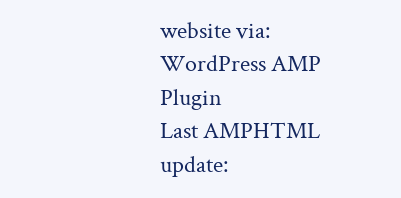website via:
WordPress AMP Plugin
Last AMPHTML update: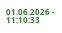01.06.2026 - 11:10:33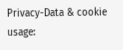Privacy-Data & cookie usage: